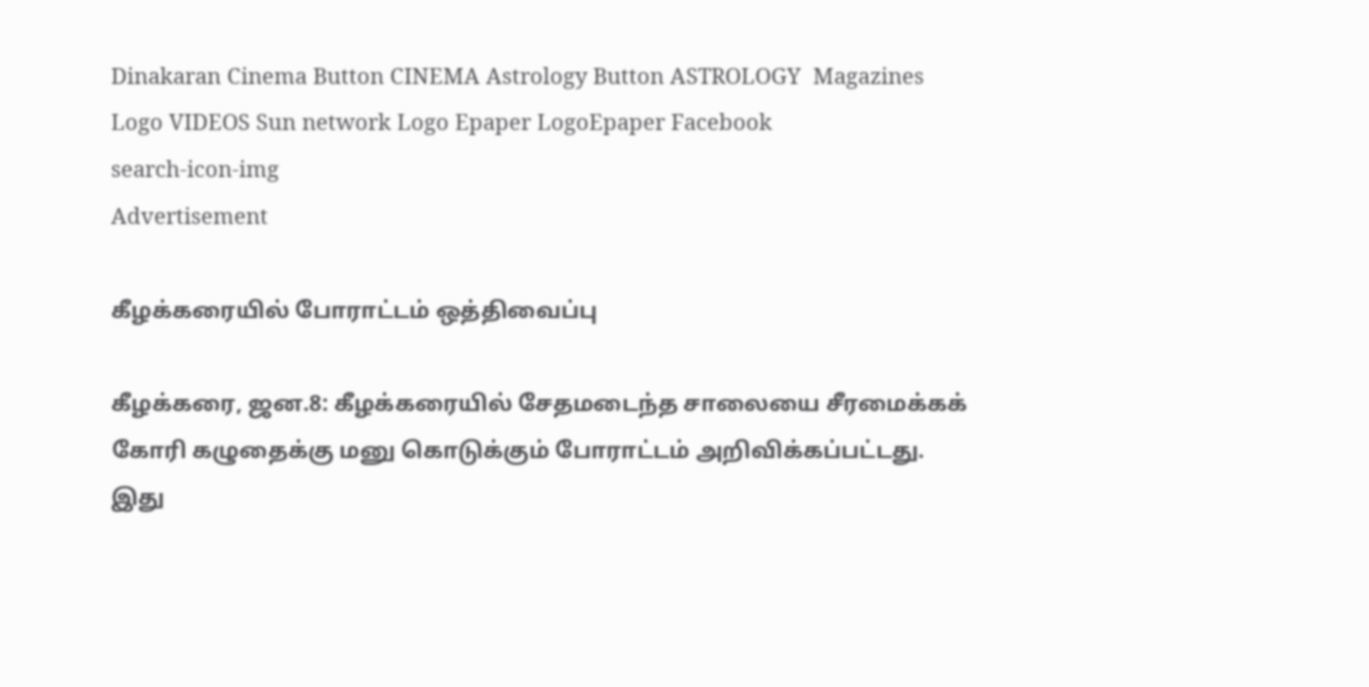Dinakaran Cinema Button CINEMA Astrology Button ASTROLOGY  Magazines Logo VIDEOS Sun network Logo Epaper LogoEpaper Facebook
search-icon-img
Advertisement

கீழக்கரையில் போராட்டம் ஒத்திவைப்பு

கீழக்கரை, ஜன.8: கீழக்கரையில் சேதமடைந்த சாலையை சீரமைக்கக் கோரி கழுதைக்கு மனு கொடுக்கும் போராட்டம் அறிவிக்கப்பட்டது. இது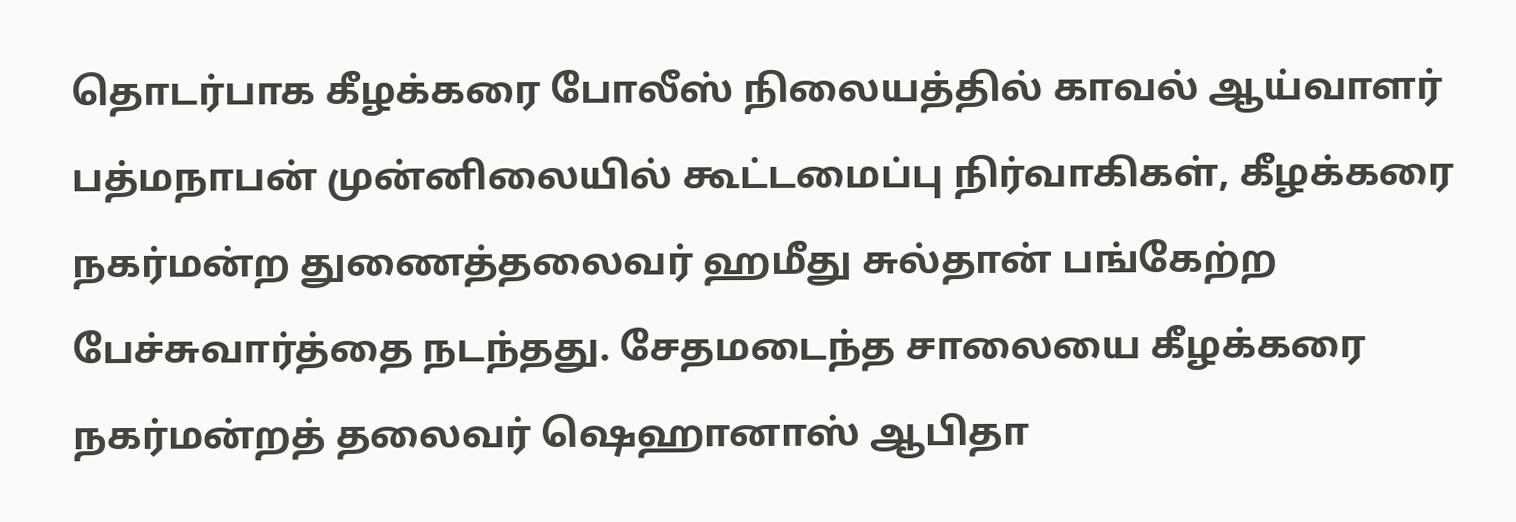தொடர்பாக கீழக்கரை போலீஸ் நிலையத்தில் காவல் ஆய்வாளர் பத்மநாபன் முன்னிலையில் கூட்டமைப்பு நிர்வாகிகள், கீழக்கரை நகர்மன்ற துணைத்தலைவர் ஹமீது சுல்தான் பங்கேற்ற பேச்சுவார்த்தை நடந்தது. சேதமடைந்த சாலையை கீழக்கரை நகர்மன்றத் தலைவர் ஷெஹானாஸ் ஆபிதா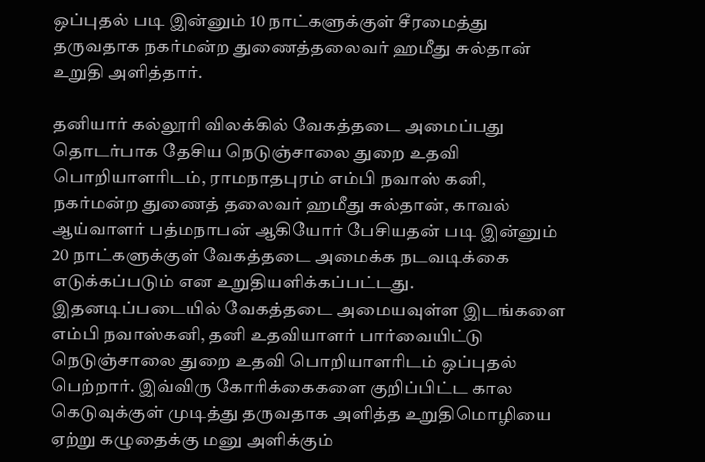ஒப்புதல் படி இன்னும் 10 நாட்களுக்குள் சீரமைத்து தருவதாக நகர்மன்ற துணைத்தலைவர் ஹமீது சுல்தான் உறுதி அளித்தார்.

தனியார் கல்லூரி விலக்கில் வேகத்தடை அமைப்பது தொடர்பாக தேசிய நெடுஞ்சாலை துறை உதவி பொறியாளரிடம், ராமநாதபுரம் எம்பி நவாஸ் கனி, நகர்மன்ற துணைத் தலைவர் ஹமீது சுல்தான், காவல் ஆய்வாளர் பத்மநாபன் ஆகியோர் பேசியதன் படி இன்னும் 20 நாட்களுக்குள் வேகத்தடை அமைக்க நடவடிக்கை எடுக்கப்படும் என உறுதியளிக்கப்பட்டது. இதனடிப்படையில் வேகத்தடை அமையவுள்ள இடங்களை எம்பி நவாஸ்கனி, தனி உதவியாளர் பார்வையிட்டு நெடுஞ்சாலை துறை உதவி பொறியாளரிடம் ஒப்புதல் பெற்றார். இவ்விரு கோரிக்கைகளை குறிப்பிட்ட கால கெடுவுக்குள் முடித்து தருவதாக அளித்த உறுதிமொழியை ஏற்று கழுதைக்கு மனு அளிக்கும்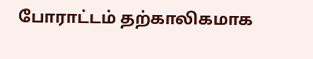போராட்டம் தற்காலிகமாக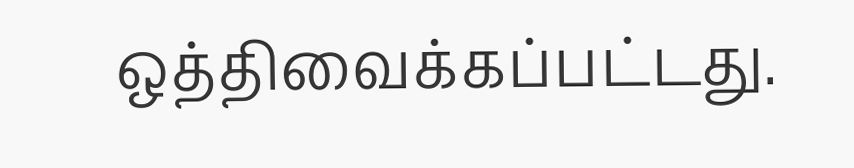ஒத்திவைக்கப்பட்டது.